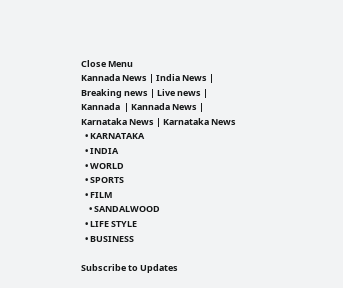Close Menu
Kannada News | India News | Breaking news | Live news | Kannada  | Kannada News | Karnataka News | Karnataka News
  • KARNATAKA
  • INDIA
  • WORLD
  • SPORTS
  • FILM
    • SANDALWOOD
  • LIFE STYLE
  • BUSINESS

Subscribe to Updates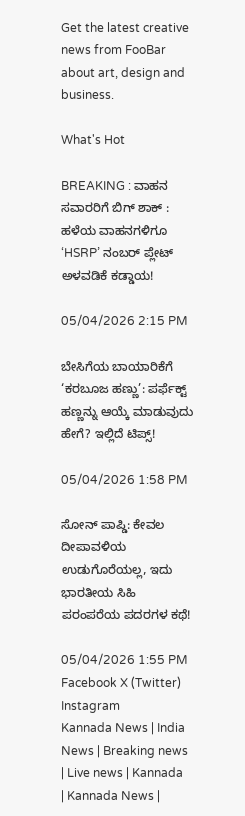Get the latest creative news from FooBar about art, design and business.

What's Hot

BREAKING : ವಾಹನ ಸವಾರರಿಗೆ ಬಿಗ್ ಶಾಕ್ : ಹಳೆಯ ವಾಹನಗಳಿಗೂ ‘HSRP’ ನಂಬರ್ ಪ್ಲೇಟ್ ಅಳವಡಿಕೆ ಕಡ್ಡಾಯ!

05/04/2026 2:15 PM

ಬೇಸಿಗೆಯ ಬಾಯಾರಿಕೆಗೆ ‘ಕರಬೂಜ ಹಣ್ಣು’: ಪರ್ಫೆಕ್ಟ್ ಹಣ್ಣನ್ನು ಆಯ್ಕೆ ಮಾಡುವುದು ಹೇಗೆ? ಇಲ್ಲಿದೆ ಟಿಪ್ಸ್!

05/04/2026 1:58 PM

ಸೋನ್ ಪಾಪ್ಡಿ: ಕೇವಲ ದೀಪಾವಳಿಯ ಉಡುಗೊರೆಯಲ್ಲ, ಇದು ಭಾರತೀಯ ಸಿಹಿ ಪರಂಪರೆಯ ಪದರಗಳ ಕಥೆ!

05/04/2026 1:55 PM
Facebook X (Twitter) Instagram
Kannada News | India News | Breaking news | Live news | Kannada  | Kannada News |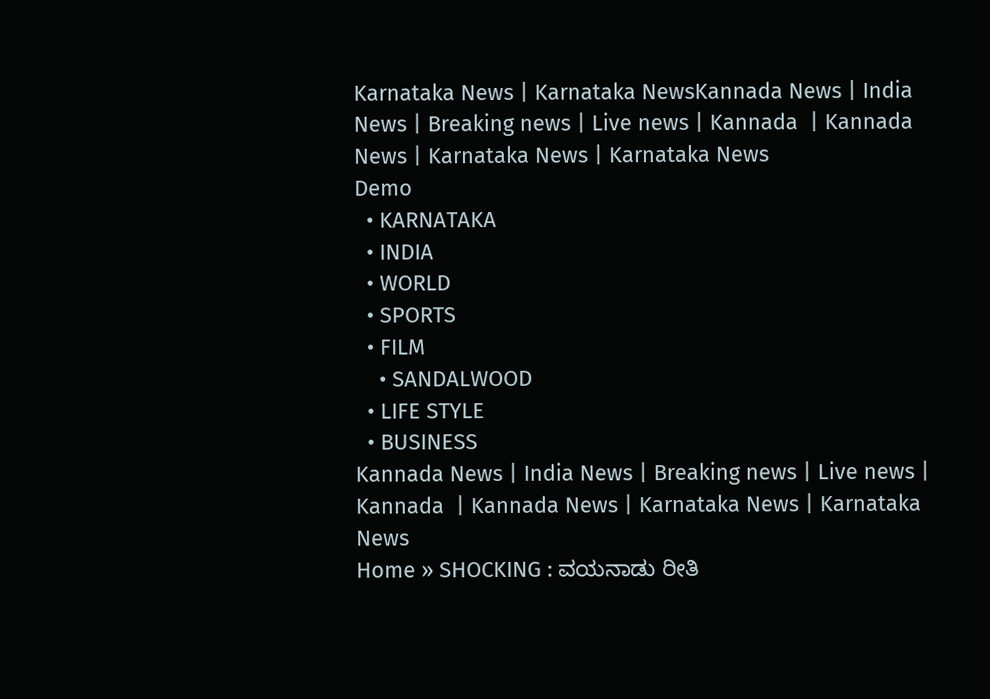Karnataka News | Karnataka NewsKannada News | India News | Breaking news | Live news | Kannada  | Kannada News | Karnataka News | Karnataka News
Demo
  • KARNATAKA
  • INDIA
  • WORLD
  • SPORTS
  • FILM
    • SANDALWOOD
  • LIFE STYLE
  • BUSINESS
Kannada News | India News | Breaking news | Live news | Kannada  | Kannada News | Karnataka News | Karnataka News
Home » SHOCKING : ವಯನಾಡು ರೀತಿ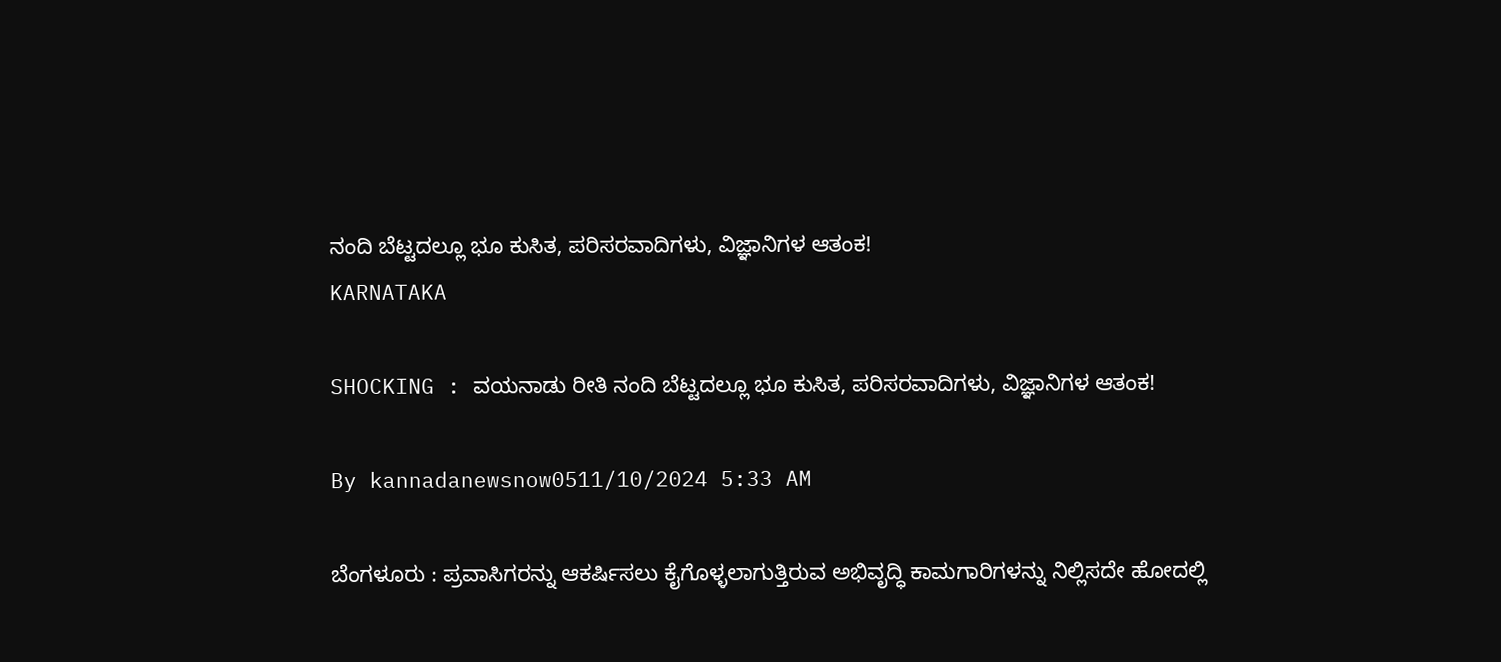ನಂದಿ ಬೆಟ್ಟದಲ್ಲೂ ಭೂ ಕುಸಿತ, ಪರಿಸರವಾದಿಗಳು, ವಿಜ್ಞಾನಿಗಳ ಆತಂಕ!
KARNATAKA

SHOCKING : ವಯನಾಡು ರೀತಿ ನಂದಿ ಬೆಟ್ಟದಲ್ಲೂ ಭೂ ಕುಸಿತ, ಪರಿಸರವಾದಿಗಳು, ವಿಜ್ಞಾನಿಗಳ ಆತಂಕ!

By kannadanewsnow0511/10/2024 5:33 AM

ಬೆಂಗಳೂರು : ಪ್ರವಾಸಿಗರನ್ನು ಆಕರ್ಷಿಸಲು ಕೈಗೊಳ್ಳಲಾಗುತ್ತಿರುವ ಅಭಿವೃದ್ಧಿ ಕಾಮಗಾರಿಗಳನ್ನು ನಿಲ್ಲಿಸದೇ ಹೋದಲ್ಲಿ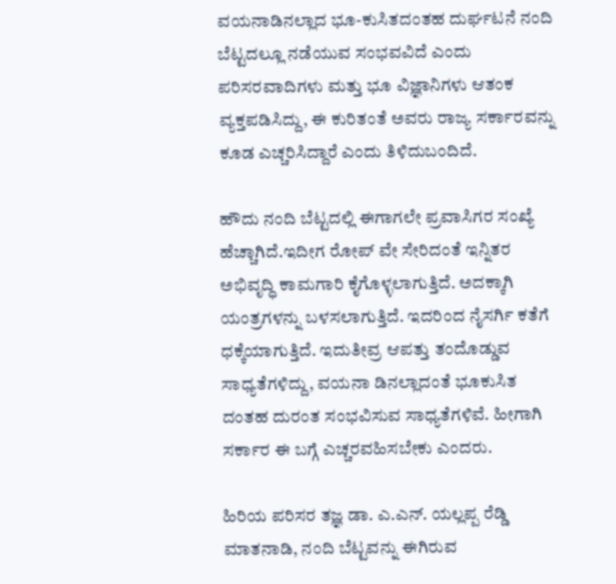ವಯನಾಡಿನಲ್ಲಾದ ಭೂ-ಕುಸಿತದಂತಹ ದುರ್ಘಟನೆ ನಂದಿ ಬೆಟ್ಟದಲ್ಲೂ ನಡೆಯುವ ಸಂಭವವಿದೆ ಎಂದು ಪರಿಸರವಾದಿಗಳು ಮತ್ತು ಭೂ ವಿಜ್ಞಾನಿಗಳು ಆತಂಕ ವ್ಯಕ್ತಪಡಿಸಿದ್ದು, ಈ ಕುರಿತಂತೆ ಅವರು ರಾಜ್ಯ ಸರ್ಕಾರವನ್ನು ಕೂಡ ಎಚ್ಚರಿಸಿದ್ದಾರೆ ಎಂದು ತಿಳಿದುಬಂದಿದೆ.

ಹೌದು ನಂದಿ ಬೆಟ್ಟದಲ್ಲಿ ಈಗಾಗಲೇ ಪ್ರವಾಸಿಗರ ಸಂಖ್ಯೆ ಹೆಚ್ಚಾಗಿದೆ.ಇದೀಗ ರೋಪ್ ವೇ ಸೇರಿದಂತೆ ಇನ್ನಿತರ ಅಭಿವೃದ್ಧಿ ಕಾಮಗಾರಿ ಕೈಗೊಳ್ಳಲಾಗುತ್ತಿದೆ. ಅದಕ್ಕಾಗಿ ಯಂತ್ರಗಳನ್ನು ಬಳಸಲಾಗುತ್ತಿದೆ. ಇದರಿಂದ ನೈಸರ್ಗಿ ಕತೆಗೆ ಧಕ್ಕೆಯಾಗುತ್ತಿದೆ. ಇದುತೀವ್ರ ಆಪತ್ತು ತಂದೊಡ್ಡುವ ಸಾಧ್ಯತೆಗಳಿದ್ದು, ವಯನಾ ಡಿನಲ್ಲಾದಂತೆ ಭೂಕುಸಿತ ದಂತಹ ದುರಂತ ಸಂಭವಿಸುವ ಸಾಧ್ಯತೆಗಳಿವೆ. ಹೀಗಾಗಿ ಸರ್ಕಾರ ಈ ಬಗ್ಗೆ ಎಚ್ಚರವಹಿಸಬೇಕು ಎಂದರು.

ಹಿರಿಯ ಪರಿಸರ ತಜ್ಞ ಡಾ. ಎ.ಎನ್. ಯಲ್ಲಪ್ಪ ರೆಡ್ಡಿ ಮಾತನಾಡಿ, ನಂದಿ ಬೆಟ್ಟವನ್ನು ಈಗಿರುವ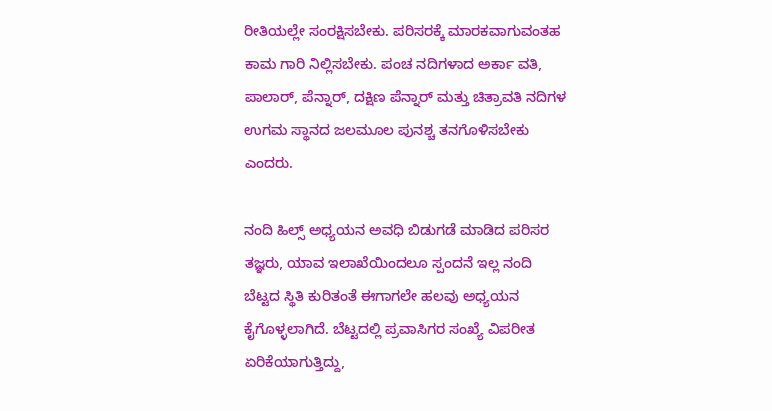ರೀತಿಯಲ್ಲೇ ಸಂರಕ್ಷಿಸಬೇಕು. ಪರಿಸರಕ್ಕೆ ಮಾರಕವಾಗುವಂತಹ ಕಾಮ ಗಾರಿ ನಿಲ್ಲಿಸಬೇಕು. ಪಂಚ ನದಿಗಳಾದ ಅರ್ಕಾ ವತಿ, ಪಾಲಾರ್, ಪೆನ್ನಾರ್, ದಕ್ಷಿಣ ಪೆನ್ನಾರ್ ಮತ್ತು ಚಿತ್ರಾವತಿ ನದಿಗಳ ಉಗಮ ಸ್ಥಾನದ ಜಲಮೂಲ ಪುನಶ್ಚ ತನಗೊಳಿಸಬೇಕು ಎಂದರು.

ನಂದಿ ಹಿಲ್ಸ್ ಅಧ್ಯಯನ ಅವಧಿ ಬಿಡುಗಡೆ ಮಾಡಿದ ಪರಿಸರ ತಜ್ಞರು, ಯಾವ ಇಲಾಖೆಯಿಂದಲೂ ಸ್ಪಂದನೆ ಇಲ್ಲ ನಂದಿ ಬೆಟ್ಟದ ಸ್ಥಿತಿ ಕುರಿತಂತೆ ಈಗಾಗಲೇ ಹಲವು ಅಧ್ಯಯನ ಕೈಗೊಳ್ಳಲಾಗಿದೆ. ಬೆಟ್ಟದಲ್ಲಿ ಪ್ರವಾಸಿಗರ ಸಂಖ್ಯೆ ವಿಪರೀತ ಏರಿಕೆಯಾಗುತ್ತಿದ್ದು,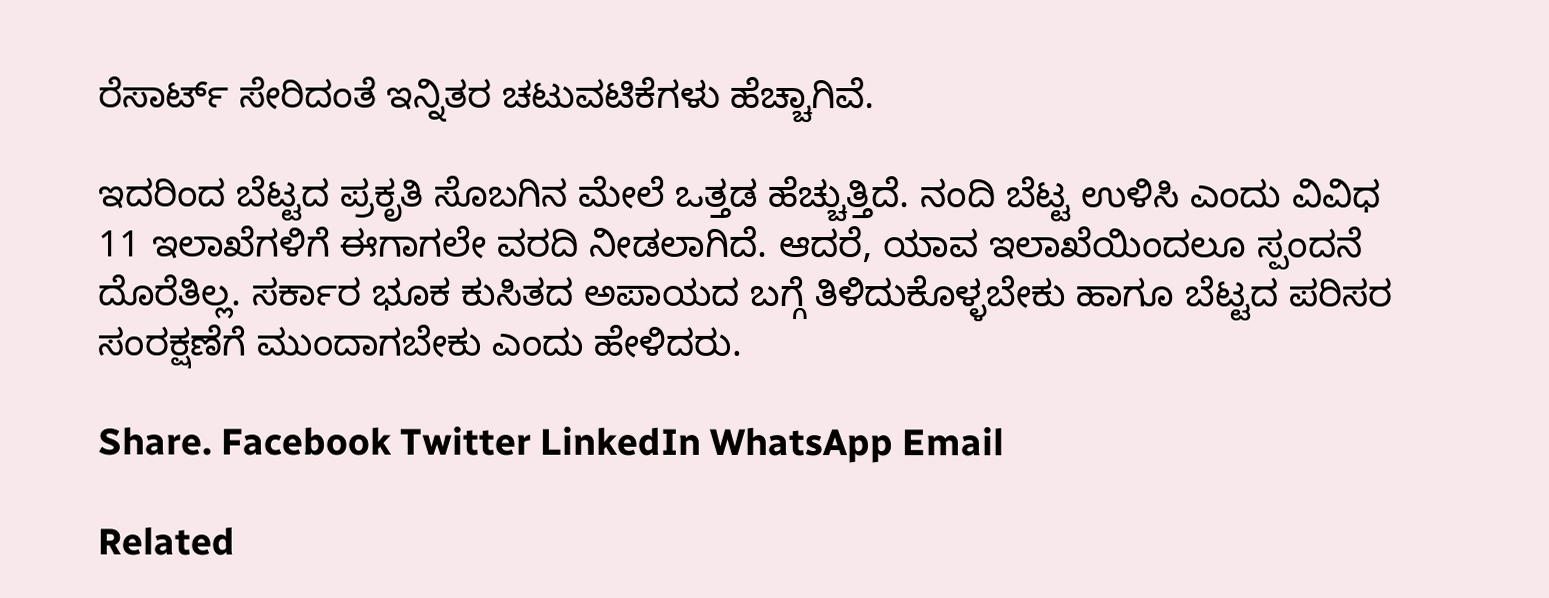ರೆಸಾರ್ಟ್ ಸೇರಿದಂತೆ ಇನ್ನಿತರ ಚಟುವಟಿಕೆಗಳು ಹೆಚ್ಚಾಗಿವೆ.

ಇದರಿಂದ ಬೆಟ್ಟದ ಪ್ರಕೃತಿ ಸೊಬಗಿನ ಮೇಲೆ ಒತ್ತಡ ಹೆಚ್ಚುತ್ತಿದೆ. ನಂದಿ ಬೆಟ್ಟ ಉಳಿಸಿ ಎಂದು ವಿವಿಧ 11 ಇಲಾಖೆಗಳಿಗೆ ಈಗಾಗಲೇ ವರದಿ ನೀಡಲಾಗಿದೆ. ಆದರೆ, ಯಾವ ಇಲಾಖೆಯಿಂದಲೂ ಸ್ಪಂದನೆ ದೊರೆತಿಲ್ಲ. ಸರ್ಕಾರ ಭೂಕ ಕುಸಿತದ ಅಪಾಯದ ಬಗ್ಗೆ ತಿಳಿದುಕೊಳ್ಳಬೇಕು ಹಾಗೂ ಬೆಟ್ಟದ ಪರಿಸರ ಸಂರಕ್ಷಣೆಗೆ ಮುಂದಾಗಬೇಕು ಎಂದು ಹೇಳಿದರು.

Share. Facebook Twitter LinkedIn WhatsApp Email

Related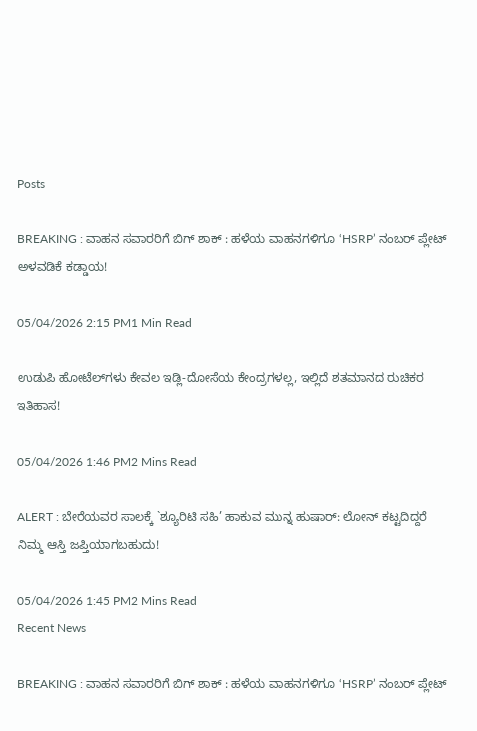Posts

BREAKING : ವಾಹನ ಸವಾರರಿಗೆ ಬಿಗ್ ಶಾಕ್ : ಹಳೆಯ ವಾಹನಗಳಿಗೂ ‘HSRP’ ನಂಬರ್ ಪ್ಲೇಟ್ ಅಳವಡಿಕೆ ಕಡ್ಡಾಯ!

05/04/2026 2:15 PM1 Min Read

ಉಡುಪಿ ಹೋಟೆಲ್‌ಗಳು ಕೇವಲ ಇಡ್ಲಿ-ದೋಸೆಯ ಕೇಂದ್ರಗಳಲ್ಲ, ಇಲ್ಲಿದೆ ಶತಮಾನದ ರುಚಿಕರ ಇತಿಹಾಸ!

05/04/2026 1:46 PM2 Mins Read

ALERT : ಬೇರೆಯವರ ಸಾಲಕ್ಕೆ `ಶ್ಯೂರಿಟಿ ಸಹಿ’ ಹಾಕುವ ಮುನ್ನ ಹುಷಾರ್: ಲೋನ್ ಕಟ್ಟದಿದ್ದರೆ ನಿಮ್ಮ ಆಸ್ತಿ ಜಪ್ತಿಯಾಗಬಹುದು!

05/04/2026 1:45 PM2 Mins Read
Recent News

BREAKING : ವಾಹನ ಸವಾರರಿಗೆ ಬಿಗ್ ಶಾಕ್ : ಹಳೆಯ ವಾಹನಗಳಿಗೂ ‘HSRP’ ನಂಬರ್ ಪ್ಲೇಟ್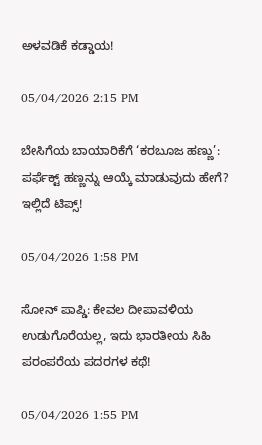ಅಳವಡಿಕೆ ಕಡ್ಡಾಯ!

05/04/2026 2:15 PM

ಬೇಸಿಗೆಯ ಬಾಯಾರಿಕೆಗೆ ‘ಕರಬೂಜ ಹಣ್ಣು’: ಪರ್ಫೆಕ್ಟ್ ಹಣ್ಣನ್ನು ಆಯ್ಕೆ ಮಾಡುವುದು ಹೇಗೆ? ಇಲ್ಲಿದೆ ಟಿಪ್ಸ್!

05/04/2026 1:58 PM

ಸೋನ್ ಪಾಪ್ಡಿ: ಕೇವಲ ದೀಪಾವಳಿಯ ಉಡುಗೊರೆಯಲ್ಲ, ಇದು ಭಾರತೀಯ ಸಿಹಿ ಪರಂಪರೆಯ ಪದರಗಳ ಕಥೆ!

05/04/2026 1:55 PM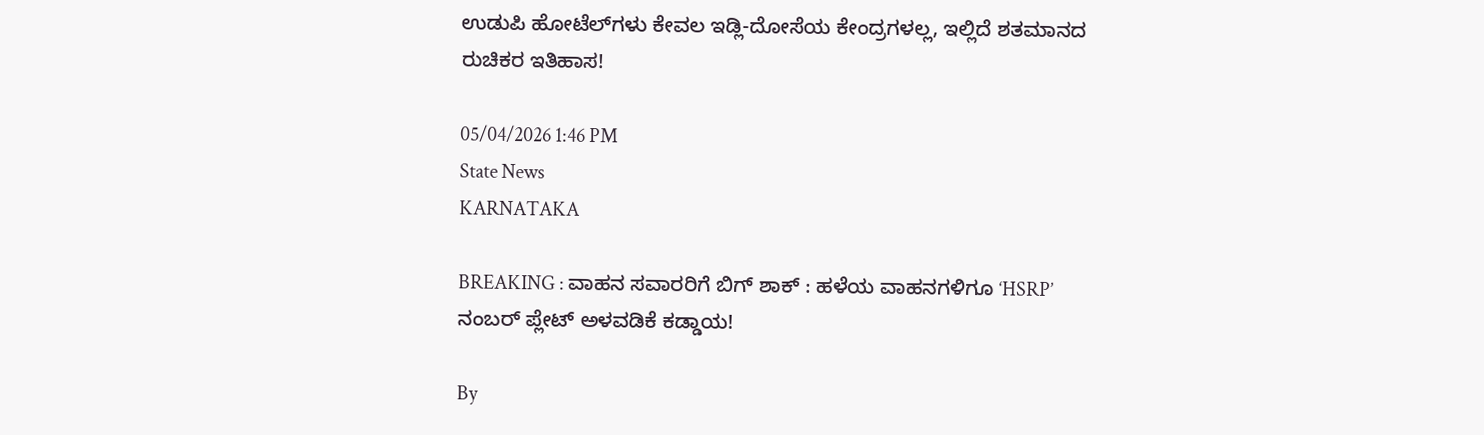ಉಡುಪಿ ಹೋಟೆಲ್‌ಗಳು ಕೇವಲ ಇಡ್ಲಿ-ದೋಸೆಯ ಕೇಂದ್ರಗಳಲ್ಲ, ಇಲ್ಲಿದೆ ಶತಮಾನದ ರುಚಿಕರ ಇತಿಹಾಸ!

05/04/2026 1:46 PM
State News
KARNATAKA

BREAKING : ವಾಹನ ಸವಾರರಿಗೆ ಬಿಗ್ ಶಾಕ್ : ಹಳೆಯ ವಾಹನಗಳಿಗೂ ‘HSRP’ ನಂಬರ್ ಪ್ಲೇಟ್ ಅಳವಡಿಕೆ ಕಡ್ಡಾಯ!

By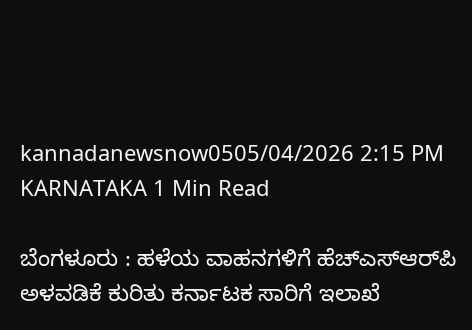kannadanewsnow0505/04/2026 2:15 PM KARNATAKA 1 Min Read

ಬೆಂಗಳೂರು : ಹಳೆಯ ವಾಹನಗಳಿಗೆ ಹೆಚ್ಎಸ್ಆರ್‌ಪಿ ಅಳವಡಿಕೆ ಕುರಿತು ಕರ್ನಾಟಕ ಸಾರಿಗೆ ಇಲಾಖೆ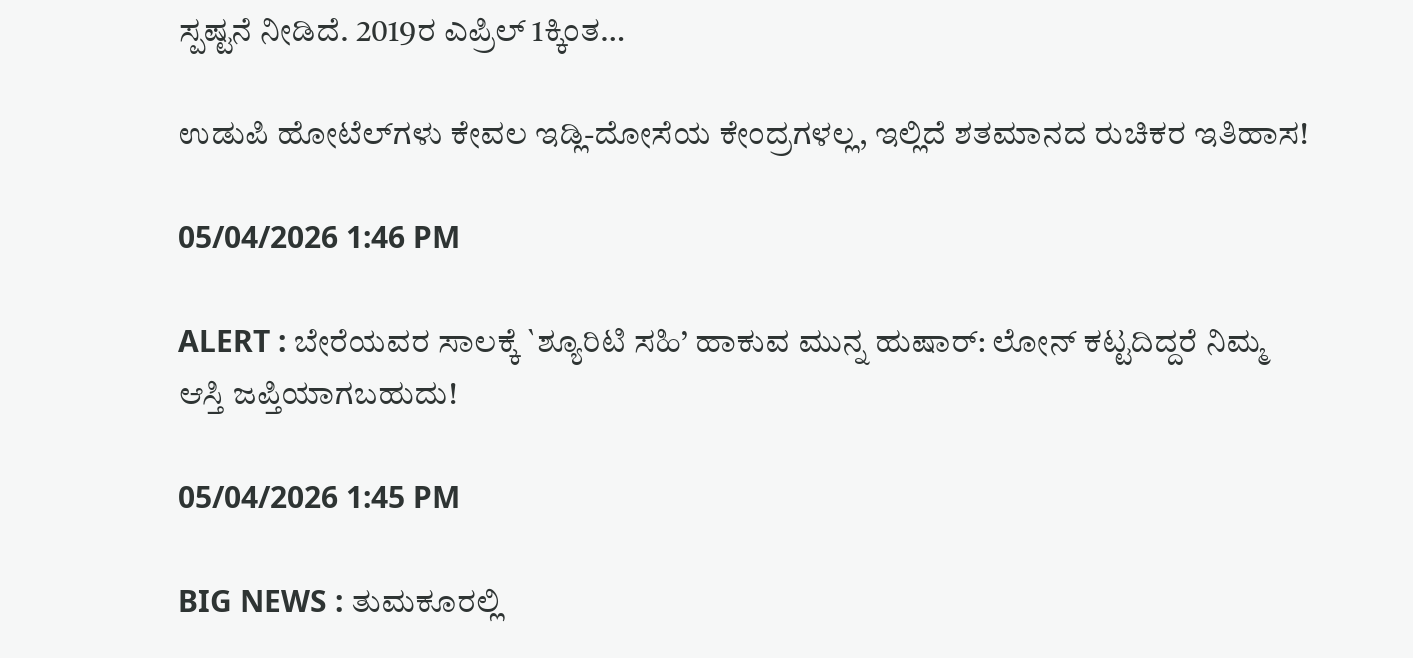ಸ್ಪಷ್ಟನೆ ನೀಡಿದೆ. 2019ರ ಎಪ್ರಿಲ್ 1ಕ್ಕಿಂತ…

ಉಡುಪಿ ಹೋಟೆಲ್‌ಗಳು ಕೇವಲ ಇಡ್ಲಿ-ದೋಸೆಯ ಕೇಂದ್ರಗಳಲ್ಲ, ಇಲ್ಲಿದೆ ಶತಮಾನದ ರುಚಿಕರ ಇತಿಹಾಸ!

05/04/2026 1:46 PM

ALERT : ಬೇರೆಯವರ ಸಾಲಕ್ಕೆ `ಶ್ಯೂರಿಟಿ ಸಹಿ’ ಹಾಕುವ ಮುನ್ನ ಹುಷಾರ್: ಲೋನ್ ಕಟ್ಟದಿದ್ದರೆ ನಿಮ್ಮ ಆಸ್ತಿ ಜಪ್ತಿಯಾಗಬಹುದು!

05/04/2026 1:45 PM

BIG NEWS : ತುಮಕೂರಲ್ಲಿ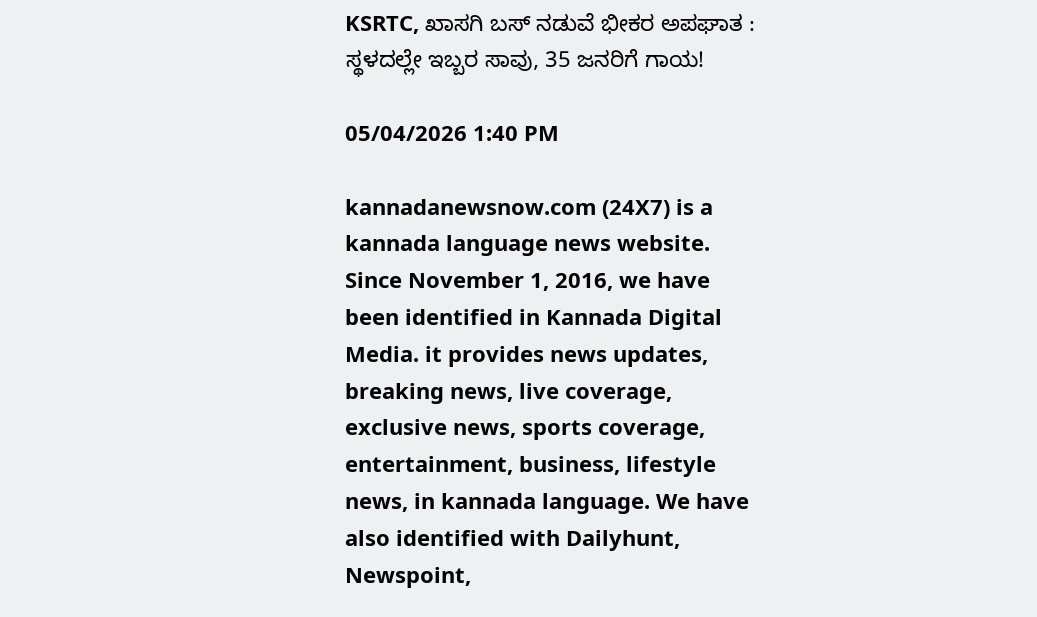KSRTC, ಖಾಸಗಿ ಬಸ್ ನಡುವೆ ಭೀಕರ ಅಪಘಾತ : ಸ್ಥಳದಲ್ಲೇ ಇಬ್ಬರ ಸಾವು, 35 ಜನರಿಗೆ ಗಾಯ!

05/04/2026 1:40 PM

kannadanewsnow.com (24X7) is a kannada language news website. Since November 1, 2016, we have been identified in Kannada Digital Media. it provides news updates, breaking news, live coverage, exclusive news, sports coverage, entertainment, business, lifestyle news, in kannada language. We have also identified with Dailyhunt, Newspoint,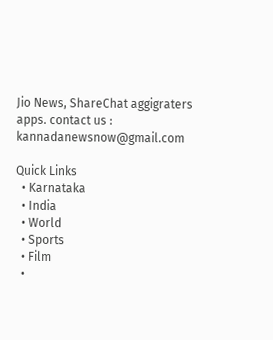Jio News, ShareChat aggigraters apps. contact us : kannadanewsnow@gmail.com

Quick Links
  • Karnataka
  • India
  • World
  • Sports
  • Film
  •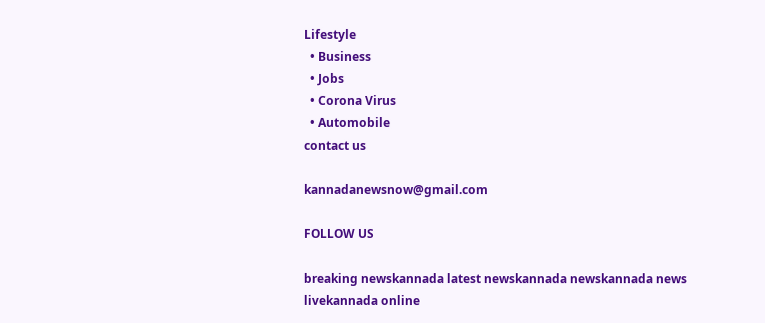Lifestyle
  • Business
  • Jobs
  • Corona Virus
  • Automobile
contact us

kannadanewsnow@gmail.com

FOLLOW US

breaking newskannada latest newskannada newskannada news livekannada online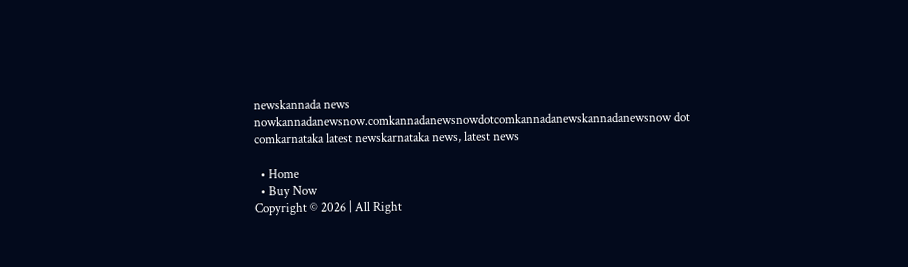newskannada news nowkannadanewsnow.comkannadanewsnowdotcomkannadanewskannadanewsnow dot comkarnataka latest newskarnataka news, latest news

  • Home
  • Buy Now
Copyright © 2026 | All Right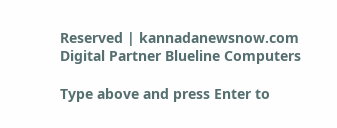Reserved | kannadanewsnow.com
Digital Partner Blueline Computers

Type above and press Enter to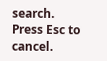search. Press Esc to cancel.